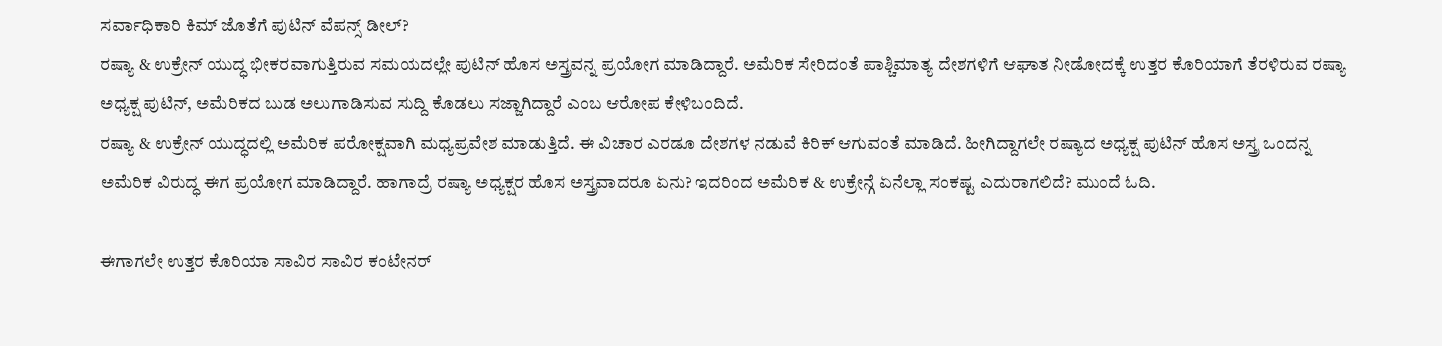ಸರ್ವಾಧಿಕಾರಿ ಕಿಮ್ ಜೊತೆಗೆ ಪುಟಿನ್ ವೆಪನ್ಸ್ ಡೀಲ್?
ರಷ್ಯಾ & ಉಕ್ರೇನ್ ಯುದ್ಧ ಭೀಕರವಾಗುತ್ತಿರುವ ಸಮಯದಲ್ಲೇ ಪುಟಿನ್ ಹೊಸ ಅಸ್ತ್ರವನ್ನ ಪ್ರಯೋಗ ಮಾಡಿದ್ದಾರೆ. ಅಮೆರಿಕ ಸೇರಿದಂತೆ ಪಾಶ್ಚಿಮಾತ್ಯ ದೇಶಗಳಿಗೆ ಆಘಾತ ನೀಡೋದಕ್ಕೆ ಉತ್ತರ ಕೊರಿಯಾಗೆ ತೆರಳಿರುವ ರಷ್ಯಾ ಅಧ್ಯಕ್ಷ ಪುಟಿನ್, ಅಮೆರಿಕದ ಬುಡ ಅಲುಗಾಡಿಸುವ ಸುದ್ದಿ ಕೊಡಲು ಸಜ್ಜಾಗಿದ್ದಾರೆ ಎಂಬ ಆರೋಪ ಕೇಳಿಬಂದಿದೆ.
ರಷ್ಯಾ & ಉಕ್ರೇನ್ ಯುದ್ಧದಲ್ಲಿ ಅಮೆರಿಕ ಪರೋಕ್ಷವಾಗಿ ಮಧ್ಯಪ್ರವೇಶ ಮಾಡುತ್ತಿದೆ. ಈ ವಿಚಾರ ಎರಡೂ ದೇಶಗಳ ನಡುವೆ ಕಿರಿಕ್ ಆಗುವಂತೆ ಮಾಡಿದೆ. ಹೀಗಿದ್ದಾಗಲೇ ರಷ್ಯಾದ ಅಧ್ಯಕ್ಷ ಪುಟಿನ್ ಹೊಸ ಅಸ್ತ್ರ ಒಂದನ್ನ ಅಮೆರಿಕ ವಿರುದ್ಧ ಈಗ ಪ್ರಯೋಗ ಮಾಡಿದ್ದಾರೆ. ಹಾಗಾದ್ರೆ ರಷ್ಯಾ ಅಧ್ಯಕ್ಷರ ಹೊಸ ಅಸ್ತ್ರವಾದರೂ ಏನು? ಇದರಿಂದ ಅಮೆರಿಕ & ಉಕ್ರೇನ್ಗೆ ಏನೆಲ್ಲಾ ಸಂಕಷ್ಟ ಎದುರಾಗಲಿದೆ? ಮುಂದೆ ಓದಿ.

ಈಗಾಗಲೇ ಉತ್ತರ ಕೊರಿಯಾ ಸಾವಿರ ಸಾವಿರ ಕಂಟೇನರ್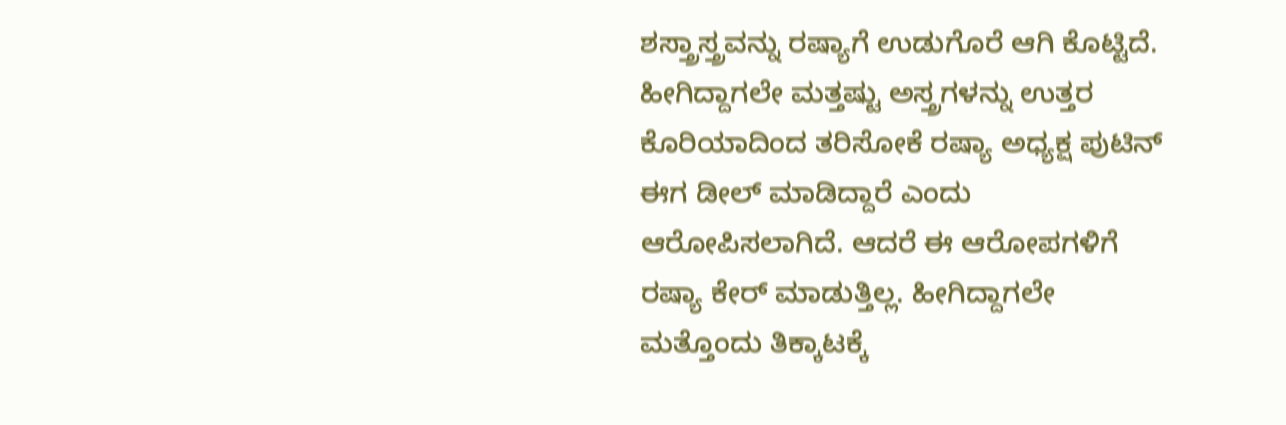ಶಸ್ತ್ರಾಸ್ತ್ರವನ್ನು ರಷ್ಯಾಗೆ ಉಡುಗೊರೆ ಆಗಿ ಕೊಟ್ಟಿದೆ. ಹೀಗಿದ್ದಾಗಲೇ ಮತ್ತಷ್ಟು ಅಸ್ತ್ರಗಳನ್ನು ಉತ್ತರ ಕೊರಿಯಾದಿಂದ ತರಿಸೋಕೆ ರಷ್ಯಾ ಅಧ್ಯಕ್ಷ ಪುಟಿನ್ ಈಗ ಡೀಲ್ ಮಾಡಿದ್ದಾರೆ ಎಂದು ಆರೋಪಿಸಲಾಗಿದೆ. ಆದರೆ ಈ ಆರೋಪಗಳಿಗೆ ರಷ್ಯಾ ಕೇರ್ ಮಾಡುತ್ತಿಲ್ಲ. ಹೀಗಿದ್ದಾಗಲೇ ಮತ್ತೊಂದು ತಿಕ್ಕಾಟಕ್ಕೆ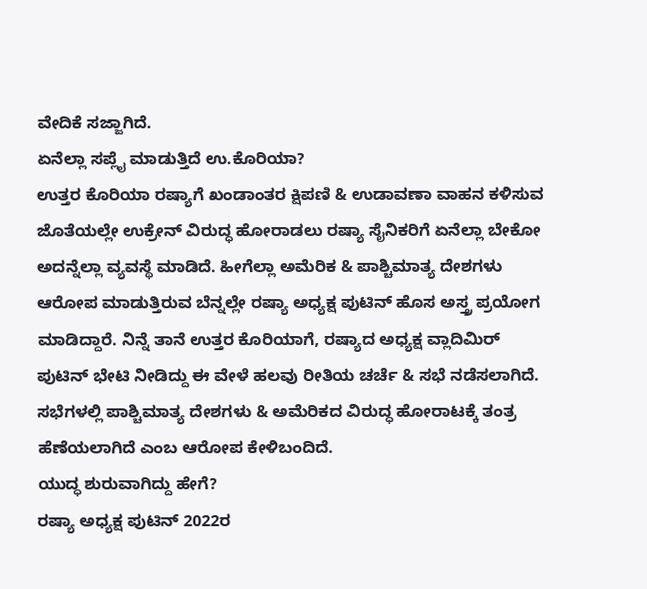ವೇದಿಕೆ ಸಜ್ಜಾಗಿದೆ.
ಏನೆಲ್ಲಾ ಸಪ್ಲೈ ಮಾಡುತ್ತಿದೆ ಉ.ಕೊರಿಯಾ?
ಉತ್ತರ ಕೊರಿಯಾ ರಷ್ಯಾಗೆ ಖಂಡಾಂತರ ಕ್ಷಿಪಣಿ & ಉಡಾವಣಾ ವಾಹನ ಕಳಿಸುವ ಜೊತೆಯಲ್ಲೇ ಉಕ್ರೇನ್ ವಿರುದ್ಧ ಹೋರಾಡಲು ರಷ್ಯಾ ಸೈನಿಕರಿಗೆ ಏನೆಲ್ಲಾ ಬೇಕೋ ಅದನ್ನೆಲ್ಲಾ ವ್ಯವಸ್ಥೆ ಮಾಡಿದೆ. ಹೀಗೆಲ್ಲಾ ಅಮೆರಿಕ & ಪಾಶ್ಚಿಮಾತ್ಯ ದೇಶಗಳು ಆರೋಪ ಮಾಡುತ್ತಿರುವ ಬೆನ್ನಲ್ಲೇ ರಷ್ಯಾ ಅಧ್ಯಕ್ಷ ಪುಟಿನ್ ಹೊಸ ಅಸ್ತ್ರ ಪ್ರಯೋಗ ಮಾಡಿದ್ದಾರೆ. ನಿನ್ನೆ ತಾನೆ ಉತ್ತರ ಕೊರಿಯಾಗೆ, ರಷ್ಯಾದ ಅಧ್ಯಕ್ಷ ವ್ಲಾದಿಮಿರ್ ಪುಟಿನ್ ಭೇಟಿ ನೀಡಿದ್ದು ಈ ವೇಳೆ ಹಲವು ರೀತಿಯ ಚರ್ಚೆ & ಸಭೆ ನಡೆಸಲಾಗಿದೆ. ಸಭೆಗಳಲ್ಲಿ ಪಾಶ್ಚಿಮಾತ್ಯ ದೇಶಗಳು & ಅಮೆರಿಕದ ವಿರುದ್ಧ ಹೋರಾಟಕ್ಕೆ ತಂತ್ರ ಹೆಣೆಯಲಾಗಿದೆ ಎಂಬ ಆರೋಪ ಕೇಳಿಬಂದಿದೆ.
ಯುದ್ಧ ಶುರುವಾಗಿದ್ದು ಹೇಗೆ?
ರಷ್ಯಾ ಅಧ್ಯಕ್ಷ ಪುಟಿನ್ 2022ರ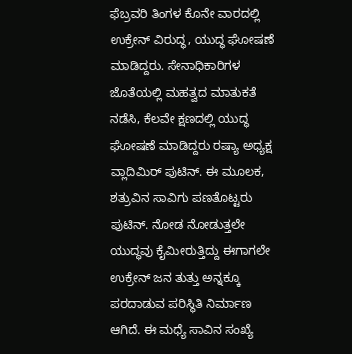ಫೆಬ್ರವರಿ ತಿಂಗಳ ಕೊನೇ ವಾರದಲ್ಲಿ ಉಕ್ರೇನ್ ವಿರುದ್ಧ, ಯುದ್ಧ ಘೋಷಣೆ ಮಾಡಿದ್ದರು. ಸೇನಾಧಿಕಾರಿಗಳ ಜೊತೆಯಲ್ಲಿ ಮಹತ್ವದ ಮಾತುಕತೆ ನಡೆಸಿ, ಕೆಲವೇ ಕ್ಷಣದಲ್ಲಿ ಯುದ್ಧ ಘೋಷಣೆ ಮಾಡಿದ್ದರು ರಷ್ಯಾ ಅಧ್ಯಕ್ಷ ವ್ಲಾದಿಮಿರ್ ಪುಟಿನ್. ಈ ಮೂಲಕ, ಶತ್ರುವಿನ ಸಾವಿಗು ಪಣತೊಟ್ಟರು ಪುಟಿನ್. ನೋಡ ನೋಡುತ್ತಲೇ ಯುದ್ಧವು ಕೈಮೀರುತ್ತಿದ್ದು ಈಗಾಗಲೇ ಉಕ್ರೇನ್ ಜನ ತುತ್ತು ಅನ್ನಕ್ಕೂ ಪರದಾಡುವ ಪರಿಸ್ಥಿತಿ ನಿರ್ಮಾಣ ಆಗಿದೆ. ಈ ಮಧ್ಯೆ ಸಾವಿನ ಸಂಖ್ಯೆ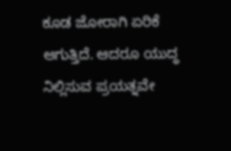ಕೂಡ ಜೋರಾಗಿ ಏರಿಕೆ ಆಗುತ್ತಿದೆ. ಆದರೂ ಯುದ್ಧ ನಿಲ್ಲಿಸುವ ಪ್ರಯತ್ನವೇ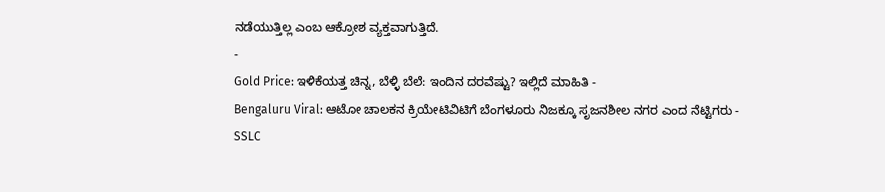ನಡೆಯುತ್ತಿಲ್ಲ ಎಂಬ ಆಕ್ರೋಶ ವ್ಯಕ್ತವಾಗುತ್ತಿದೆ.
-
Gold Price: ಇಳಿಕೆಯತ್ತ ಚಿನ್ನ, ಬೆಳ್ಳಿ ಬೆಲೆ: ಇಂದಿನ ದರವೆಷ್ಟು? ಇಲ್ಲಿದೆ ಮಾಹಿತಿ -
Bengaluru Viral: ಆಟೋ ಚಾಲಕನ ಕ್ರಿಯೇಟಿವಿಟಿಗೆ ಬೆಂಗಳೂರು ನಿಜಕ್ಕೂ ಸೃಜನಶೀಲ ನಗರ ಎಂದ ನೆಟ್ಟಿಗರು -
SSLC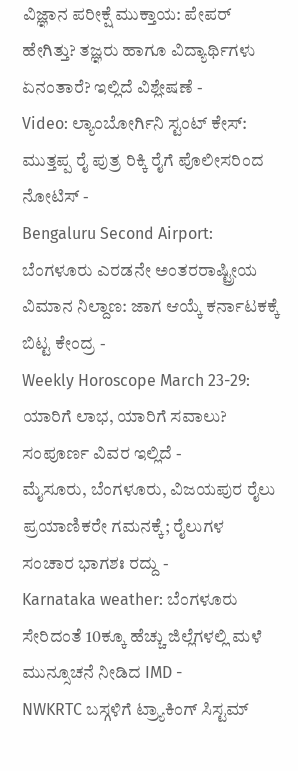ವಿಜ್ಞಾನ ಪರೀಕ್ಷೆ ಮುಕ್ತಾಯ: ಪೇಪರ್ ಹೇಗಿತ್ತು? ತಜ್ಞರು ಹಾಗೂ ವಿದ್ಯಾರ್ಥಿಗಳು ಏನಂತಾರೆ? ಇಲ್ಲಿದೆ ವಿಶ್ಲೇಷಣೆ -
Video: ಲ್ಯಾಂಬೋರ್ಗಿನಿ ಸ್ಟಂಟ್ ಕೇಸ್: ಮುತ್ತಪ್ಪ ರೈ ಪುತ್ರ ರಿಕ್ಕಿ ರೈಗೆ ಪೊಲೀಸರಿಂದ ನೋಟಿಸ್ -
Bengaluru Second Airport: ಬೆಂಗಳೂರು ಎರಡನೇ ಅಂತರರಾಷ್ಟ್ರೀಯ ವಿಮಾನ ನಿಲ್ದಾಣ: ಜಾಗ ಆಯ್ಕೆ ಕರ್ನಾಟಕಕ್ಕೆ ಬಿಟ್ಟ ಕೇಂದ್ರ -
Weekly Horoscope March 23-29: ಯಾರಿಗೆ ಲಾಭ, ಯಾರಿಗೆ ಸವಾಲು? ಸಂಪೂರ್ಣ ವಿವರ ಇಲ್ಲಿದೆ -
ಮೈಸೂರು, ಬೆಂಗಳೂರು, ವಿಜಯಪುರ ರೈಲು ಪ್ರಯಾಣಿಕರೇ ಗಮನಕ್ಕೆ; ರೈಲುಗಳ ಸಂಚಾರ ಭಾಗಶಃ ರದ್ದು -
Karnataka weather: ಬೆಂಗಳೂರು ಸೇರಿದಂತೆ 10ಕ್ಕೂ ಹೆಚ್ಚು ಜಿಲ್ಲೆಗಳಲ್ಲಿ ಮಳೆ ಮುನ್ಸೂಚನೆ ನೀಡಿದ IMD -
NWKRTC ಬಸ್ಗಳಿಗೆ ಟ್ರ್ಯಾಕಿಂಗ್ ಸಿಸ್ಟಮ್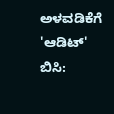ಅಳವಡಿಕೆಗೆ 'ಆಡಿಟ್' ಬಿಸಿ: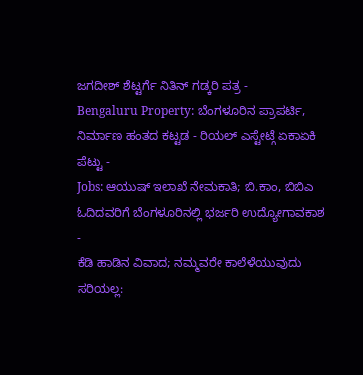ಜಗದೀಶ್ ಶೆಟ್ಟರ್ಗೆ ನಿತಿನ್ ಗಡ್ಕರಿ ಪತ್ರ -
Bengaluru Property: ಬೆಂಗಳೂರಿನ ಪ್ರಾಪರ್ಟಿ, ನಿರ್ಮಾಣ ಹಂತದ ಕಟ್ಟಡ - ರಿಯಲ್ ಎಸ್ಟೇಟ್ಗೆ ಏಕಾಏಕಿ ಪೆಟ್ಟು -
Jobs: ಆಯುಷ್ ಇಲಾಖೆ ನೇಮಕಾತಿ; ಬಿ.ಕಾಂ, ಬಿಬಿಎ ಓದಿದವರಿಗೆ ಬೆಂಗಳೂರಿನಲ್ಲಿ ಭರ್ಜರಿ ಉದ್ಯೋಗಾವಕಾಶ -
ಕೆಡಿ ಹಾಡಿನ ವಿವಾದ; ನಮ್ಮವರೇ ಕಾಲೆಳೆಯುವುದು ಸರಿಯಲ್ಲ: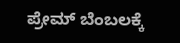ಪ್ರೇಮ್ ಬೆಂಬಲಕ್ಕೆ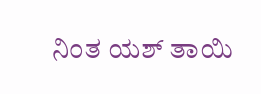ನಿಂತ ಯಶ್ ತಾಯಿ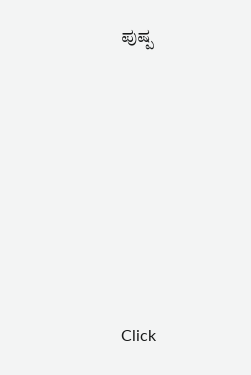ಪುಷ್ಪ












Click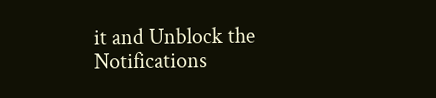it and Unblock the Notifications